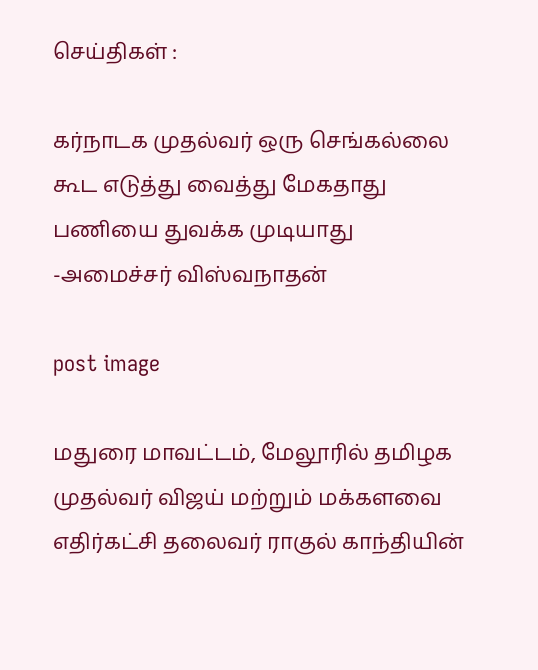செய்திகள் :

கர்நாடக முதல்வர் ஒரு செங்கல்லை கூட எடுத்து வைத்து மேகதாது பணியை துவக்க முடியாது -அமைச்சர் விஸ்வநாதன்

post image

மதுரை மாவட்டம், மேலூரில் தமிழக முதல்வர் விஜய் மற்றும் மக்களவை எதிர்கட்சி தலைவர் ராகுல் காந்தியின்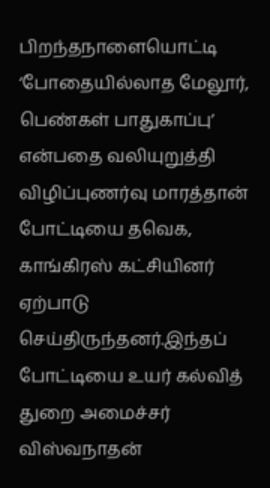பிறந்தநாளையொட்டி ‘போதையில்லாத மேலூர், பெண்கள் பாதுகாப்பு’ என்பதை வலியுறுத்தி விழிப்புணர்வு மாரத்தான் போட்டியை தவெக, காங்கிரஸ் கட்சியினர் ஏற்பாடு செய்திருந்தனர்.இந்தப் போட்டியை உயர் கல்வித் துறை அமைச்சர் விஸ்வநாதன்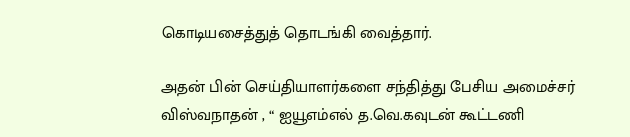கொடியசைத்துத் தொடங்கி வைத்தார்.

அதன் பின் செய்தியாளர்களை சந்தித்து பேசிய அமைச்சர் விஸ்வநாதன் , “ ஐயூஎம்எல் த.வெ.கவுடன் கூட்டணி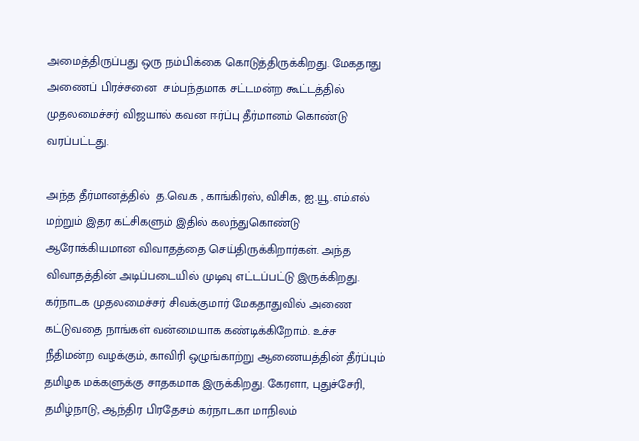அமைத்திருப்பது ஒரு நம்பிக்கை கொடுத்திருக்கிறது. மேகதாது அணைப் பிரச்சனை  சம்பந்தமாக சட்டமன்ற கூட்டத்தில்  முதலமைச்சர் விஜயால் கவன ஈர்ப்பு தீர்மானம் கொண்டு வரப்பட்டது.

அந்த தீர்மானத்தில்  த.வெ.க , காங்கிரஸ், விசிக, ஐ.யூ.எம்.எல் மற்றும் இதர கட்சிகளும் இதில் கலந்துகொண்டு ஆரோக்கியமான விவாதத்தை செய்திருக்கிறார்கள். அந்த விவாதத்தின் அடிப்படையில் முடிவு எட்டப்பட்டு இருக்கிறது.  கர்நாடக முதலமைச்சர் சிவக்குமார் மேகதாதுவில் அணை கட்டுவதை நாங்கள் வன்மையாக கண்டிக்கிறோம். உச்ச நீதிமன்ற வழக்கும், காவிரி ஒழுங்காற்று ஆணையத்தின் தீர்ப்பும் தமிழக மக்களுக்கு சாதகமாக இருக்கிறது. கேரளா, புதுச்சேரி, தமிழ்நாடு, ஆந்திர பிரதேசம் கர்நாடகா மாநிலம்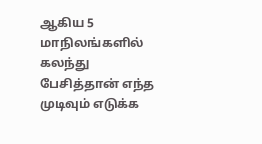ஆகிய 5 மாநிலங்களில் கலந்து பேசித்தான் எந்த முடிவும் எடுக்க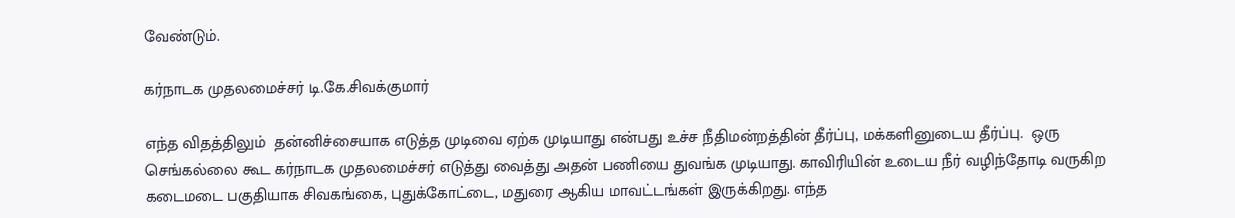வேண்டும்.

கர்நாடக முதலமைச்சர் டி.கே.சிவக்குமார்

எந்த விதத்திலும்  தன்னிச்சையாக எடுத்த முடிவை ஏற்க முடியாது என்பது உச்ச நீதிமன்றத்தின் தீர்ப்பு, மக்களினுடைய தீர்ப்பு.  ஒரு செங்கல்லை கூட கர்நாடக முதலமைச்சர் எடுத்து வைத்து அதன் பணியை துவங்க முடியாது. காவிரியின் உடைய நீர் வழிந்தோடி வருகிற கடைமடை பகுதியாக சிவகங்கை, புதுக்கோட்டை, மதுரை ஆகிய மாவட்டங்கள் இருக்கிறது. எந்த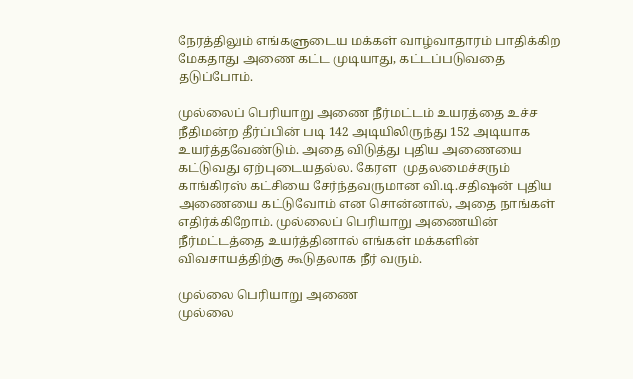நேரத்திலும் எங்களுடைய மக்கள் வாழ்வாதாரம் பாதிக்கிற மேகதாது அணை கட்ட முடியாது, கட்டப்படுவதை தடுப்போம்.

முல்லைப் பெரியாறு அணை நீர்மட்டம் உயரத்தை உச்ச நீதிமன்ற தீர்ப்பின் படி 142 அடியிலிருந்து 152 அடியாக உயர்த்தவேண்டும். அதை விடுத்து புதிய அணையை கட்டுவது ஏற்புடையதல்ல. கேரள  முதலமைச்சரும் காங்கிரஸ் கட்சியை சேர்ந்தவருமான வி.டி.சதிஷன் புதிய அணையை கட்டுவோம் என சொன்னால், அதை நாங்கள் எதிர்க்கிறோம். முல்லைப் பெரியாறு அணையின் நீர்மட்டத்தை உயர்த்தினால் எங்கள் மக்களின் விவசாயத்திற்கு கூடுதலாக நீர் வரும்.

முல்லை பெரியாறு அணை
முல்லை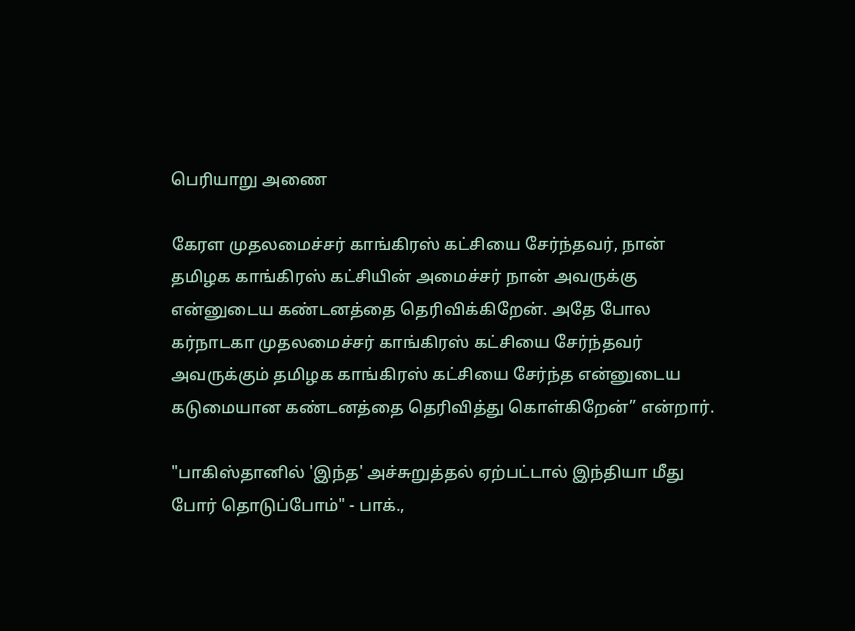பெரியாறு அணை

கேரள முதலமைச்சர் காங்கிரஸ் கட்சியை சேர்ந்தவர், நான் தமிழக காங்கிரஸ் கட்சியின் அமைச்சர் நான் அவருக்கு என்னுடைய கண்டனத்தை தெரிவிக்கிறேன். அதே போல கர்நாடகா முதலமைச்சர் காங்கிரஸ் கட்சியை சேர்ந்தவர் அவருக்கும் தமிழக காங்கிரஸ் கட்சியை சேர்ந்த என்னுடைய கடுமையான கண்டனத்தை தெரிவித்து கொள்கிறேன்” என்றார்.

"பாகிஸ்தானில் 'இந்த' அச்சுறுத்தல் ஏற்பட்டால் இந்தியா மீது போர் தொடுப்போம்" - பாக்.,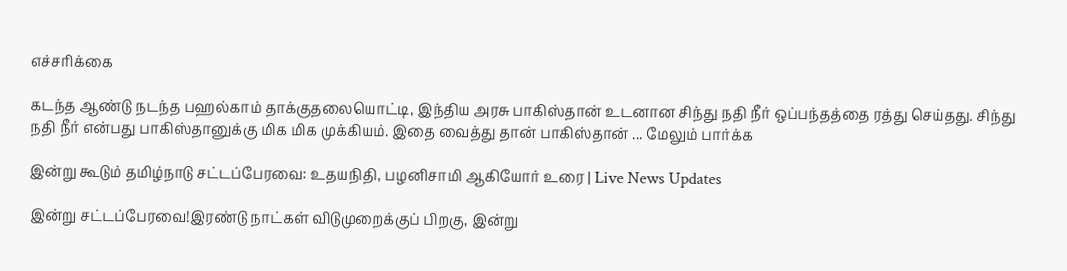எச்சரிக்கை

கடந்த ஆண்டு நடந்த பஹல்காம் தாக்குதலையொட்டி, இந்திய அரசு பாகிஸ்தான் உடனான சிந்து நதி நீர் ஒப்பந்தத்தை ரத்து செய்தது. சிந்து நதி நீர் என்பது பாகிஸ்தானுக்கு மிக மிக முக்கியம். இதை வைத்து தான் பாகிஸ்தான் ... மேலும் பார்க்க

இன்று கூடும் தமிழ்நாடு சட்டப்பேரவை: உதயநிதி, பழனிசாமி ஆகியோர் உரை | Live News Updates

இன்று சட்டப்பேரவை!இரண்டு நாட்கள் விடுமுறைக்குப் பிறகு, இன்று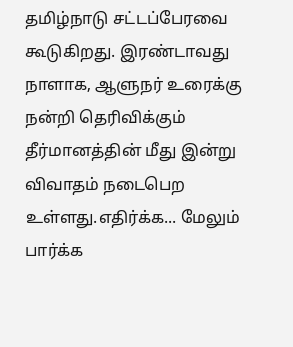தமிழ்நாடு சட்டப்பேரவை கூடுகிறது. இரண்டாவது நாளாக, ஆளுநர் உரைக்கு நன்றி தெரிவிக்கும் தீர்மானத்தின் மீது இன்று விவாதம் நடைபெற உள்ளது.எதிர்க்க... மேலும் பார்க்க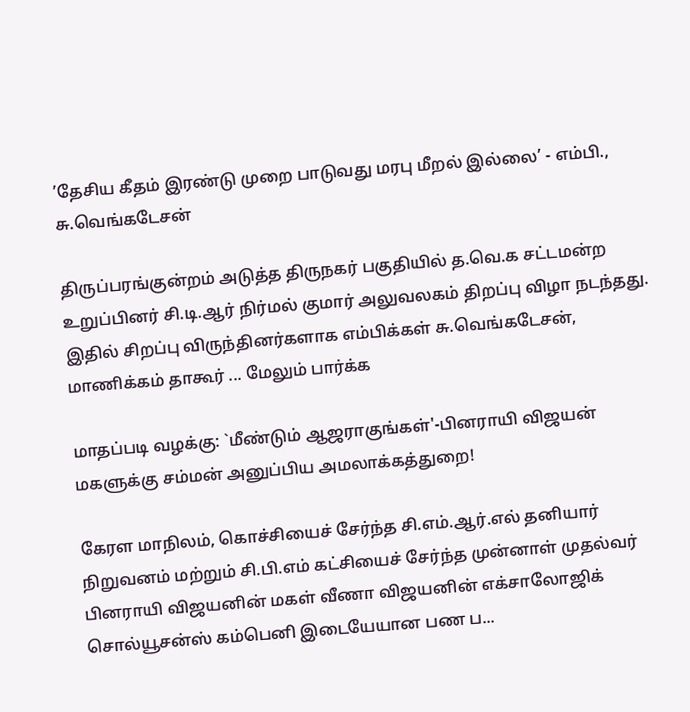’தேசிய கீதம் இரண்டு முறை பாடுவது மரபு மீறல் இல்லை’ - எம்பி., சு.வெங்கடேசன்

திருப்பரங்குன்றம் அடுத்த திருநகர் பகுதியில் த.வெ.க சட்டமன்ற உறுப்பினர் சி.டி.ஆர் நிர்மல் குமார் அலுவலகம் திறப்பு விழா நடந்தது. இதில் சிறப்பு விருந்தினர்களாக எம்பிக்கள் சு.வெங்கடேசன், மாணிக்கம் தாகூர் ... மேலும் பார்க்க

மாதப்படி வழக்கு: `மீண்டும் ஆஜராகுங்கள்'-பினராயி விஜயன் மகளுக்கு சம்மன் அனுப்பிய அமலாக்கத்துறை!

கேரள மாநிலம், கொச்சியைச் சேர்ந்த சி.எம்.ஆர்.எல் தனியார் நிறுவனம் மற்றும் சி.பி.எம் கட்சியைச் சேர்ந்த முன்னாள் முதல்வர் பினராயி விஜயனின் மகள் வீணா விஜயனின் எக்சாலோஜிக் சொல்யூசன்ஸ் கம்பெனி இடையேயான பண ப...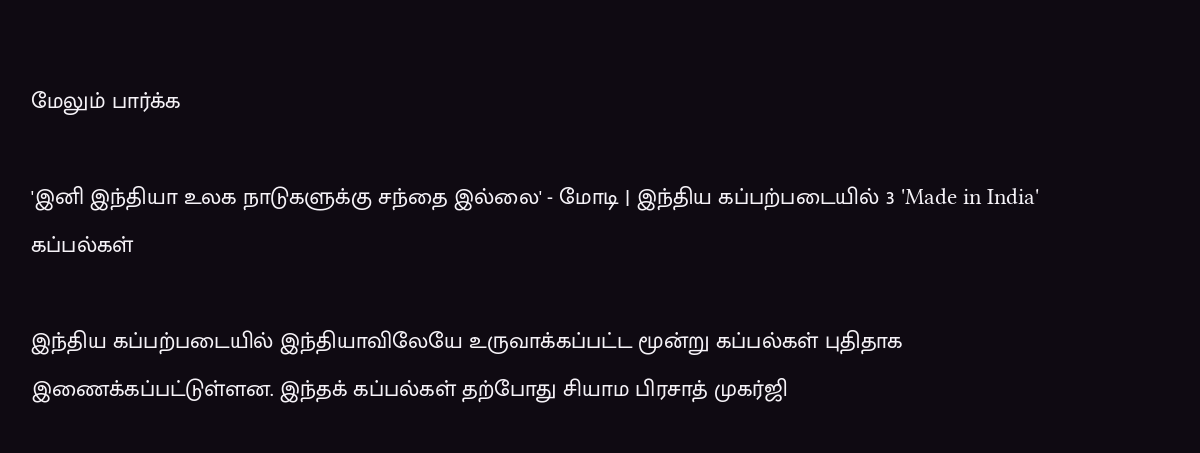மேலும் பார்க்க

'இனி இந்தியா உலக நாடுகளுக்கு சந்தை இல்லை' - மோடி | இந்திய கப்பற்படையில் 3 'Made in India' கப்பல்கள்

இந்திய கப்பற்படையில் இந்தியாவிலேயே உருவாக்கப்பட்ட மூன்று கப்பல்கள் புதிதாக இணைக்கப்பட்டுள்ளன. இந்தக் கப்பல்கள் தற்போது சியாம பிரசாத் முகர்ஜி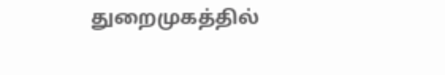துறைமுகத்தில்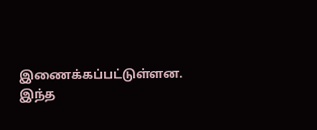இணைக்கப்பட்டுள்ளன. இந்த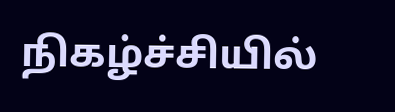நிகழ்ச்சியில்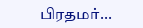பிரதமர்...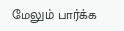மேலும் பார்க்க